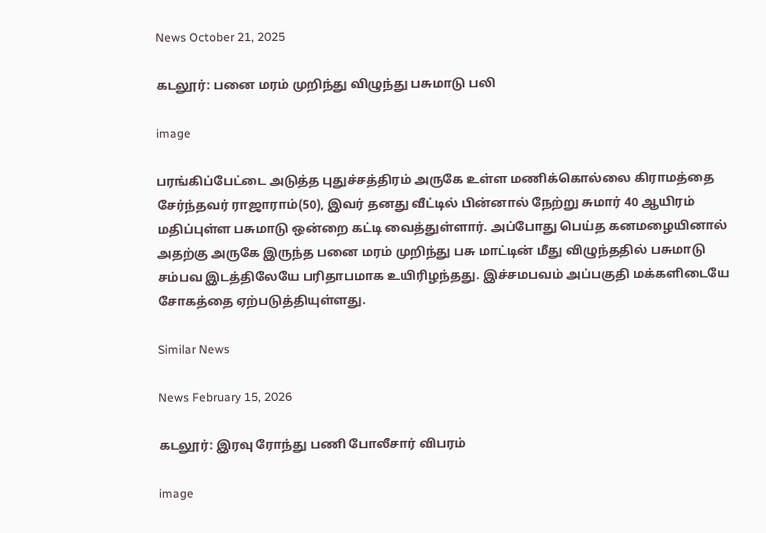News October 21, 2025

கடலூர்: பனை மரம் முறிந்து விழுந்து பசுமாடு பலி

image

பரங்கிப்பேட்டை அடுத்த புதுச்சத்திரம் அருகே உள்ள மணிக்கொல்லை கிராமத்தை சேர்ந்தவர் ராஜாராம்(50), இவர் தனது வீட்டில் பின்னால் நேற்று சுமார் 40 ஆயிரம் மதிப்புள்ள பசுமாடு ஒன்றை கட்டி வைத்துள்ளார். அப்போது பெய்த கனமழையினால் அதற்கு அருகே இருந்த பனை மரம் முறிந்து பசு மாட்டின் மீது விழுந்ததில் பசுமாடு சம்பவ இடத்திலேயே பரிதாபமாக உயிரிழந்தது. இச்சமபவம் அப்பகுதி மக்களிடையே சோகத்தை ஏற்படுத்தியுள்ளது.

Similar News

News February 15, 2026

கடலூர்: இரவு ரோந்து பணி போலீசார் விபரம்

image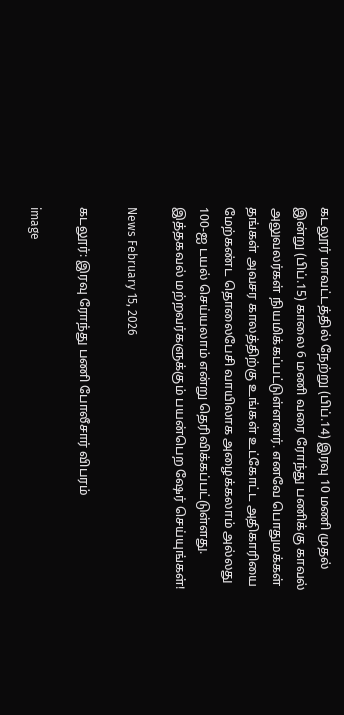கடலூர் மாவட்டத்தில் நேற்று (பிப்.14) இரவு 10 மணி முதல் இன்று (பிப்.15) காலை 6 மணி வரை ரோந்து பணிக்கு காவல் அலுவலர்கள் நியமிக்கப்பட்டுள்ளனர். எனவே பொதுமக்கள் தங்கள் அவசர காலத்திற்கு உங்கள் உட்கோட்ட அதிகாரியை மேற்கண்ட தொலைபேசி வாயிலாக அழைக்கலாம் அல்லது 100-ஐ டயல் செய்யலாம் என்று தெரிவிக்கப்பட்டுள்ளது. இத்தகவல் மற்றவர்களுக்கும் பயன்பெற ஷேர் செய்யுங்கள்!

News February 15, 2026

கடலூர்: இரவு ரோந்து பணி போலீசார் விபரம்

image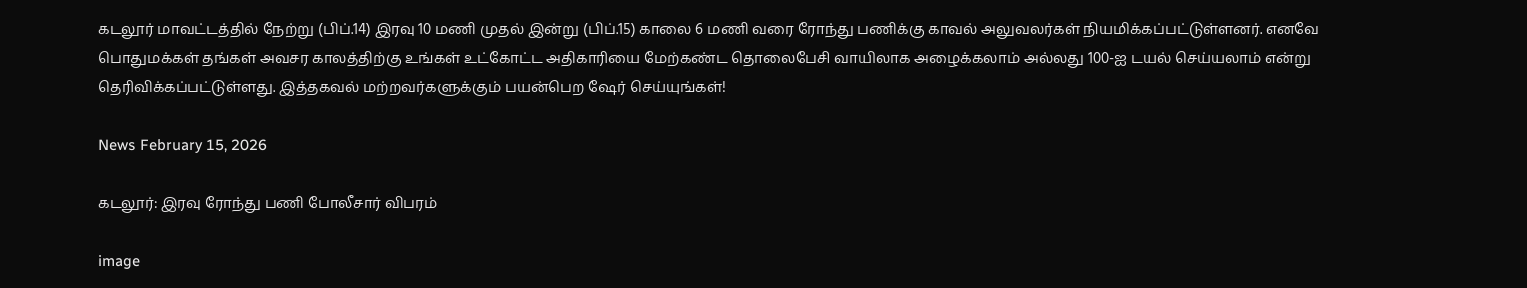கடலூர் மாவட்டத்தில் நேற்று (பிப்.14) இரவு 10 மணி முதல் இன்று (பிப்.15) காலை 6 மணி வரை ரோந்து பணிக்கு காவல் அலுவலர்கள் நியமிக்கப்பட்டுள்ளனர். எனவே பொதுமக்கள் தங்கள் அவசர காலத்திற்கு உங்கள் உட்கோட்ட அதிகாரியை மேற்கண்ட தொலைபேசி வாயிலாக அழைக்கலாம் அல்லது 100-ஐ டயல் செய்யலாம் என்று தெரிவிக்கப்பட்டுள்ளது. இத்தகவல் மற்றவர்களுக்கும் பயன்பெற ஷேர் செய்யுங்கள்!

News February 15, 2026

கடலூர்: இரவு ரோந்து பணி போலீசார் விபரம்

image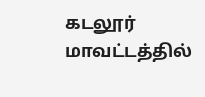கடலூர் மாவட்டத்தில்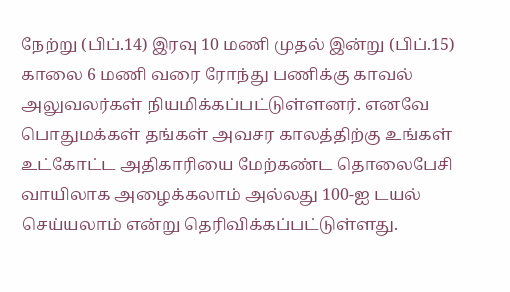நேற்று (பிப்.14) இரவு 10 மணி முதல் இன்று (பிப்.15) காலை 6 மணி வரை ரோந்து பணிக்கு காவல் அலுவலர்கள் நியமிக்கப்பட்டுள்ளனர். எனவே பொதுமக்கள் தங்கள் அவசர காலத்திற்கு உங்கள் உட்கோட்ட அதிகாரியை மேற்கண்ட தொலைபேசி வாயிலாக அழைக்கலாம் அல்லது 100-ஐ டயல் செய்யலாம் என்று தெரிவிக்கப்பட்டுள்ளது.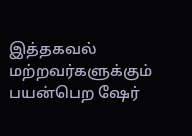இத்தகவல் மற்றவர்களுக்கும் பயன்பெற ஷேர்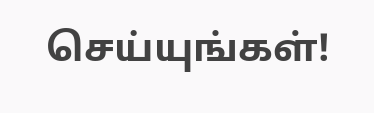செய்யுங்கள்!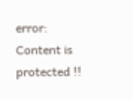error: Content is protected !!